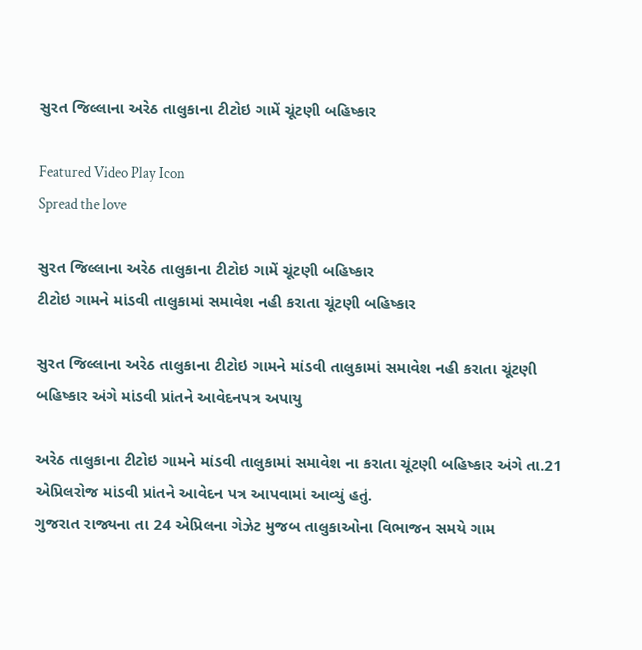સુરત જિલ્લાના અરેઠ તાલુકાના ટીટોઇ ગામેં ચૂંટણી બહિષ્કાર

Featured Video Play Icon
Spread the love

સુરત જિલ્લાના અરેઠ તાલુકાના ટીટોઇ ગામેં ચૂંટણી બહિષ્કાર
ટીટોઇ ગામને માંડવી તાલુકામાં સમાવેશ નહી કરાતા ચૂંટણી બહિષ્કાર

સુરત જિલ્લાના અરેઠ તાલુકાના ટીટોઇ ગામને માંડવી તાલુકામાં સમાવેશ નહી કરાતા ચૂંટણી બહિષ્કાર અંગે માંડવી પ્રાંતને આવેદનપત્ર અપાયુ

અરેઠ તાલુકાના ટીટોઇ ગામને માંડવી તાલુકામાં સમાવેશ ના કરાતા ચૂંટણી બહિષ્કાર અંગે તા.21 એપ્રિલરોજ માંડવી પ્રાંતને આવેદન પત્ર આપવામાં આવ્યું હતું.
ગુજરાત રાજ્યના તા 24 એપ્રિલના ગેઝેટ મુજબ તાલુકાઓના વિભાજન સમયે ગામ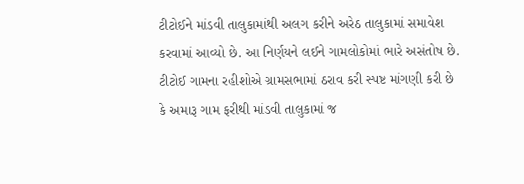ટીટોઈને માંડવી તાલુકામાંથી અલગ કરીને અરેઠ તાલુકામાં સમાવેશ કરવામાં આવ્યો છે. આ નિર્ણયને લઈને ગામલોકોમાં ભારે અસંતોષ છે. ટીટોઈ ગામના રહીશોએ ગ્રામસભામાં ઠરાવ કરી સ્પષ્ટ માંગણી કરી છે કે અમારૂ ગામ ફરીથી માંડવી તાલુકામાં જ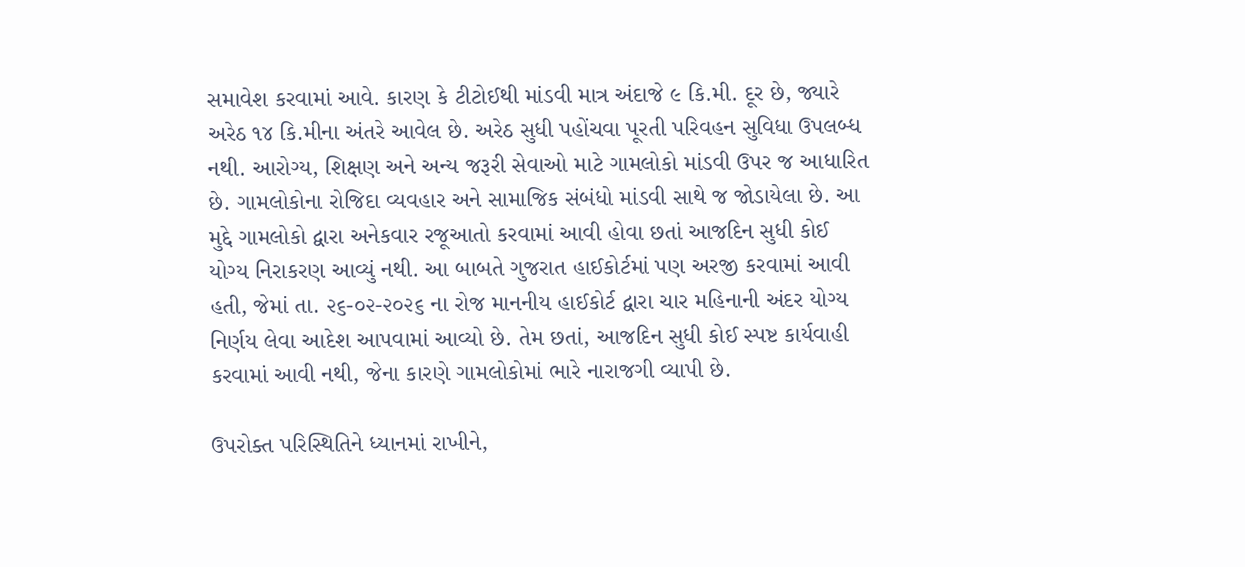સમાવેશ કરવામાં આવે. કારણ કે ટીટોઈથી માંડવી માત્ર અંદાજે ૯ કિ.મી. દૂર છે, જ્યારે અરેઠ ૧૪ કિ.મીના અંતરે આવેલ છે. અરેઠ સુધી પહોંચવા પૂરતી પરિવહન સુવિધા ઉપલબ્ધ નથી. આરોગ્ય, શિક્ષણ અને અન્ય જરૂરી સેવાઓ માટે ગામલોકો માંડવી ઉપર જ આધારિત છે. ગામલોકોના રોજિદા વ્યવહાર અને સામાજિક સંબંધો માંડવી સાથે જ જોડાયેલા છે. આ મુદ્દે ગામલોકો દ્વારા અનેકવાર રજૂઆતો કરવામાં આવી હોવા છતાં આજદિન સુધી કોઈ યોગ્ય નિરાકરણ આવ્યું નથી. આ બાબતે ગુજરાત હાઈકોર્ટમાં પણ અરજી કરવામાં આવી હતી, જેમાં તા. ૨૬-૦૨-૨૦૨૬ ના રોજ માનનીય હાઈકોર્ટ દ્વારા ચાર મહિનાની અંદર યોગ્ય નિર્ણય લેવા આદેશ આપવામાં આવ્યો છે. તેમ છતાં, આજદિન સુધી કોઈ સ્પષ્ટ કાર્યવાહી કરવામાં આવી નથી, જેના કારણે ગામલોકોમાં ભારે નારાજગી વ્યાપી છે.

ઉપરોક્ત પરિસ્થિતિને ધ્યાનમાં રાખીને,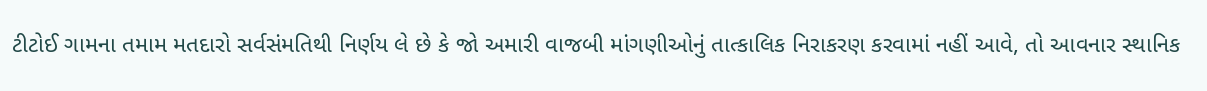ટીટોઈ ગામના તમામ મતદારો સર્વસંમતિથી નિર્ણય લે છે કે જો અમારી વાજબી માંગણીઓનું તાત્કાલિક નિરાકરણ કરવામાં નહીં આવે, તો આવનાર સ્થાનિક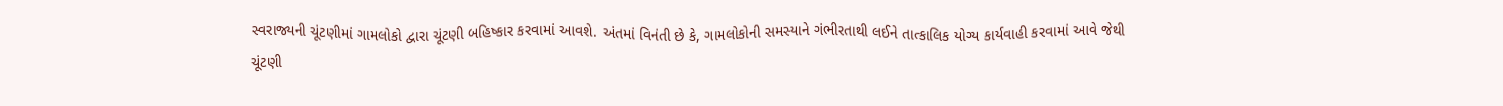સ્વરાજ્યની ચૂંટણીમાં ગામલોકો દ્વારા ચૂંટણી બહિષ્કાર કરવામાં આવશે. અંતમાં વિનંતી છે કે, ગામલોકોની સમસ્યાને ગંભીરતાથી લઈને તાત્કાલિક યોગ્ય કાર્યવાહી કરવામાં આવે જેથી ચૂંટણી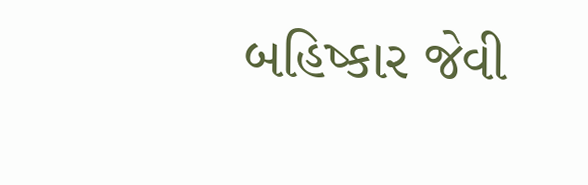બહિષ્કાર જેવી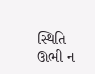સ્થિતિ ઊભી ન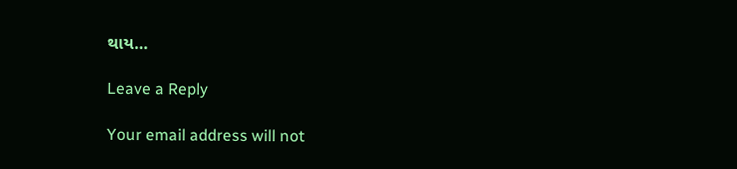થાય…

Leave a Reply

Your email address will not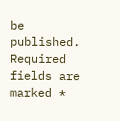be published. Required fields are marked *